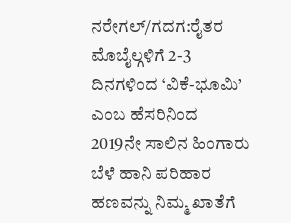ನರೇಗಲ್/ಗದಗ:ರೈತರ ಮೊಬೈಲ್ಗಳಿಗೆ 2-3 ದಿನಗಳಿಂದ ‘ವಿಕೆ-ಭೂಮಿ’ ಎಂಬ ಹೆಸರಿನಿಂದ 2019ನೇ ಸಾಲಿನ ಹಿಂಗಾರು ಬೆಳೆ ಹಾನಿ ಪರಿಹಾರ ಹಣವನ್ನು ನಿಮ್ಮ ಖಾತೆಗೆ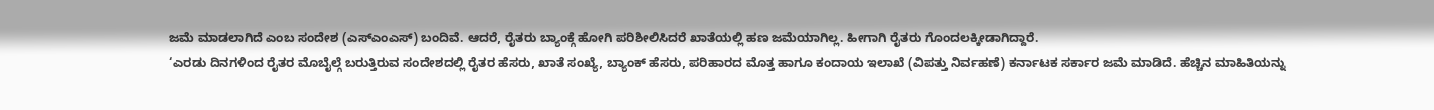ಜಮೆ ಮಾಡಲಾಗಿದೆ ಎಂಬ ಸಂದೇಶ (ಎಸ್ಎಂಎಸ್) ಬಂದಿವೆ. ಆದರೆ, ರೈತರು ಬ್ಯಾಂಕ್ಗೆ ಹೋಗಿ ಪರಿಶೀಲಿಸಿದರೆ ಖಾತೆಯಲ್ಲಿ ಹಣ ಜಮೆಯಾಗಿಲ್ಲ. ಹೀಗಾಗಿ ರೈತರು ಗೊಂದಲಕ್ಕೀಡಾಗಿದ್ದಾರೆ.
‘ಎರಡು ದಿನಗಳಿಂದ ರೈತರ ಮೊಬೈಲ್ಗೆ ಬರುತ್ತಿರುವ ಸಂದೇಶದಲ್ಲಿ ರೈತರ ಹೆಸರು, ಖಾತೆ ಸಂಖ್ಯೆ, ಬ್ಯಾಂಕ್ ಹೆಸರು, ಪರಿಹಾರದ ಮೊತ್ತ ಹಾಗೂ ಕಂದಾಯ ಇಲಾಖೆ (ವಿಪತ್ತು ನಿರ್ವಹಣೆ) ಕರ್ನಾಟಕ ಸರ್ಕಾರ ಜಮೆ ಮಾಡಿದೆ. ಹೆಚ್ಚಿನ ಮಾಹಿತಿಯನ್ನು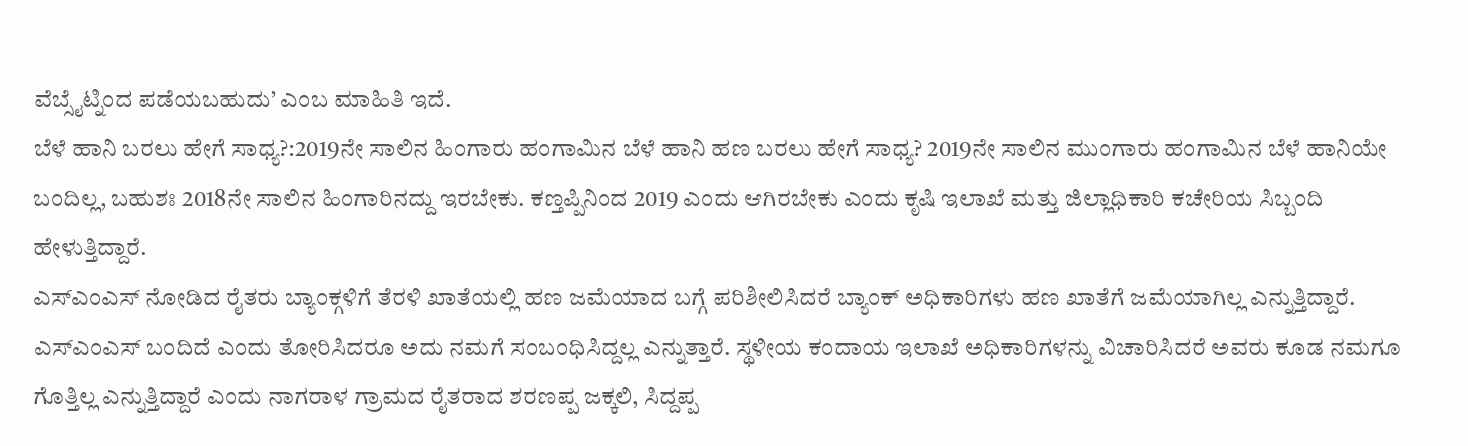ವೆಬ್ಸೈಟ್ನಿಂದ ಪಡೆಯಬಹುದು’ ಎಂಬ ಮಾಹಿತಿ ಇದೆ.
ಬೆಳೆ ಹಾನಿ ಬರಲು ಹೇಗೆ ಸಾಧ್ಯ?:2019ನೇ ಸಾಲಿನ ಹಿಂಗಾರು ಹಂಗಾಮಿನ ಬೆಳೆ ಹಾನಿ ಹಣ ಬರಲು ಹೇಗೆ ಸಾಧ್ಯ? 2019ನೇ ಸಾಲಿನ ಮುಂಗಾರು ಹಂಗಾಮಿನ ಬೆಳೆ ಹಾನಿಯೇ ಬಂದಿಲ್ಲ, ಬಹುಶಃ 2018ನೇ ಸಾಲಿನ ಹಿಂಗಾರಿನದ್ದು ಇರಬೇಕು. ಕಣ್ತಪ್ಪಿನಿಂದ 2019 ಎಂದು ಆಗಿರಬೇಕು ಎಂದು ಕೃಷಿ ಇಲಾಖೆ ಮತ್ತು ಜಿಲ್ಲಾಧಿಕಾರಿ ಕಚೇರಿಯ ಸಿಬ್ಬಂದಿ ಹೇಳುತ್ತಿದ್ದಾರೆ.
ಎಸ್ಎಂಎಸ್ ನೋಡಿದ ರೈತರು ಬ್ಯಾಂಕ್ಗಳಿಗೆ ತೆರಳಿ ಖಾತೆಯಲ್ಲಿ ಹಣ ಜಮೆಯಾದ ಬಗ್ಗೆ ಪರಿಶೀಲಿಸಿದರೆ ಬ್ಯಾಂಕ್ ಅಧಿಕಾರಿಗಳು ಹಣ ಖಾತೆಗೆ ಜಮೆಯಾಗಿಲ್ಲ ಎನ್ನುತ್ತಿದ್ದಾರೆ. ಎಸ್ಎಂಎಸ್ ಬಂದಿದೆ ಎಂದು ತೋರಿಸಿದರೂ ಅದು ನಮಗೆ ಸಂಬಂಧಿಸಿದ್ದಲ್ಲ ಎನ್ನುತ್ತಾರೆ. ಸ್ಥಳೀಯ ಕಂದಾಯ ಇಲಾಖೆ ಅಧಿಕಾರಿಗಳನ್ನು ವಿಚಾರಿಸಿದರೆ ಅವರು ಕೂಡ ನಮಗೂ ಗೊತ್ತಿಲ್ಲ ಎನ್ನುತ್ತಿದ್ದಾರೆ ಎಂದು ನಾಗರಾಳ ಗ್ರಾಮದ ರೈತರಾದ ಶರಣಪ್ಪ ಜಕ್ಕಲಿ, ಸಿದ್ದಪ್ಪ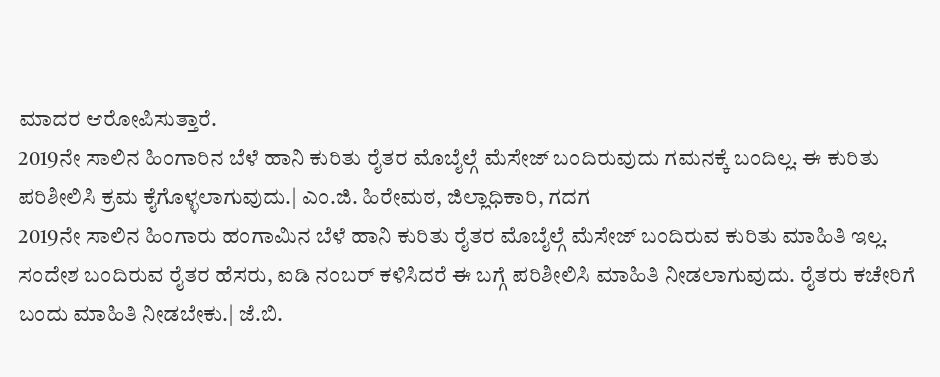ಮಾದರ ಆರೋಪಿಸುತ್ತಾರೆ.
2019ನೇ ಸಾಲಿನ ಹಿಂಗಾರಿನ ಬೆಳೆ ಹಾನಿ ಕುರಿತು ರೈತರ ಮೊಬೈಲ್ಗೆ ಮೆಸೇಜ್ ಬಂದಿರುವುದು ಗಮನಕ್ಕೆ ಬಂದಿಲ್ಲ. ಈ ಕುರಿತು ಪರಿಶೀಲಿಸಿ ಕ್ರಮ ಕೈಗೊಳ್ಳಲಾಗುವುದು.| ಎಂ.ಜಿ. ಹಿರೇಮಠ, ಜಿಲ್ಲಾಧಿಕಾರಿ, ಗದಗ
2019ನೇ ಸಾಲಿನ ಹಿಂಗಾರು ಹಂಗಾಮಿನ ಬೆಳೆ ಹಾನಿ ಕುರಿತು ರೈತರ ಮೊಬೈಲ್ಗೆ ಮೆಸೇಜ್ ಬಂದಿರುವ ಕುರಿತು ಮಾಹಿತಿ ಇಲ್ಲ. ಸಂದೇಶ ಬಂದಿರುವ ರೈತರ ಹೆಸರು, ಐಡಿ ನಂಬರ್ ಕಳಿಸಿದರೆ ಈ ಬಗ್ಗೆ ಪರಿಶೀಲಿಸಿ ಮಾಹಿತಿ ನೀಡಲಾಗುವುದು. ರೈತರು ಕಚೇರಿಗೆ ಬಂದು ಮಾಹಿತಿ ನೀಡಬೇಕು.| ಜೆ.ಬಿ.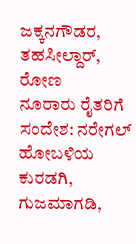ಜಕ್ಕನಗೌಡರ, ತಹಸೀಲ್ದಾರ್, ರೋಣ
ನೂರಾರು ರೈತರಿಗೆ ಸಂದೇಶ: ನರೇಗಲ್ ಹೋಬಳಿಯ ಕುರಡಗಿ, ಗುಜಮಾಗಡಿ,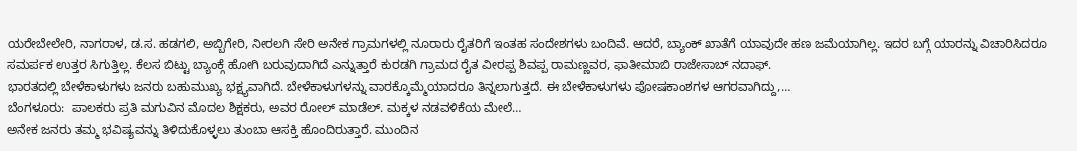ಯರೇಬೇಲೇರಿ, ನಾಗರಾಳ, ಡ.ಸ. ಹಡಗಲಿ, ಅಬ್ಬಿಗೇರಿ, ನೀರಲಗಿ ಸೇರಿ ಅನೇಕ ಗ್ರಾಮಗಳಲ್ಲಿ ನೂರಾರು ರೈತರಿಗೆ ಇಂತಹ ಸಂದೇಶಗಳು ಬಂದಿವೆ. ಆದರೆ, ಬ್ಯಾಂಕ್ ಖಾತೆಗೆ ಯಾವುದೇ ಹಣ ಜಮೆಯಾಗಿಲ್ಲ. ಇದರ ಬಗ್ಗೆ ಯಾರನ್ನು ವಿಚಾರಿಸಿದರೂ ಸಮರ್ಪಕ ಉತ್ತರ ಸಿಗುತ್ತಿಲ್ಲ. ಕೆಲಸ ಬಿಟ್ಟು ಬ್ಯಾಂಕ್ಗೆ ಹೋಗಿ ಬರುವುದಾಗಿದೆ ಎನ್ನುತ್ತಾರೆ ಕುರಡಗಿ ಗ್ರಾಮದ ರೈತ ವೀರಪ್ಪ ಶಿವಪ್ಪ ರಾಮಣ್ಣವರ, ಫಾತೀಮಾಬಿ ರಾಜೇಸಾಬ್ ನದಾಫ್.
ಭಾರತದಲ್ಲಿ ಬೇಳೆಕಾಳುಗಳು ಜನರು ಬಹುಮುಖ್ಯ ಭಕ್ಷ್ಯವಾಗಿದೆ. ಬೇಳೆಕಾಳುಗಳನ್ನು ವಾರಕ್ಕೊಮ್ಮೆಯಾದರೂ ತಿನ್ನಲಾಗುತ್ತದೆ. ಈ ಬೇಳೆಕಾಳುಗಳು ಪೋಷಕಾಂಶಗಳ ಆಗರವಾಗಿದ್ದು,…
ಬೆಂಗಳೂರು:  ಪಾಲಕರು ಪ್ರತಿ ಮಗುವಿನ ಮೊದಲ ಶಿಕ್ಷಕರು, ಅವರ ರೋಲ್ ಮಾಡೆಲ್. ಮಕ್ಕಳ ನಡವಳಿಕೆಯ ಮೇಲೆ…
ಅನೇಕ ಜನರು ತಮ್ಮ ಭವಿಷ್ಯವನ್ನು ತಿಳಿದುಕೊಳ್ಳಲು ತುಂಬಾ ಆಸಕ್ತಿ ಹೊಂದಿರುತ್ತಾರೆ. ಮುಂದಿನ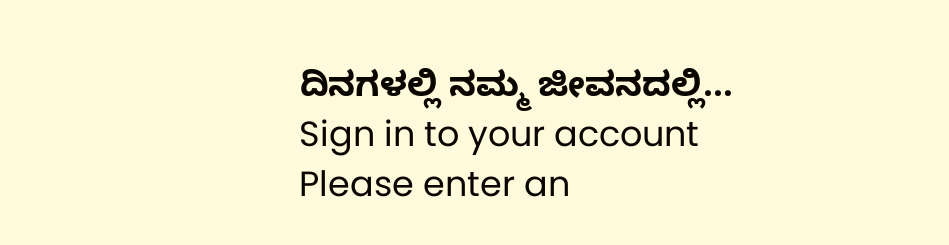ದಿನಗಳಲ್ಲಿ ನಮ್ಮ ಜೀವನದಲ್ಲಿ…
Sign in to your account
Please enter an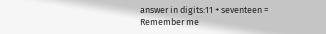answer in digits:11 + seventeen =
Remember me